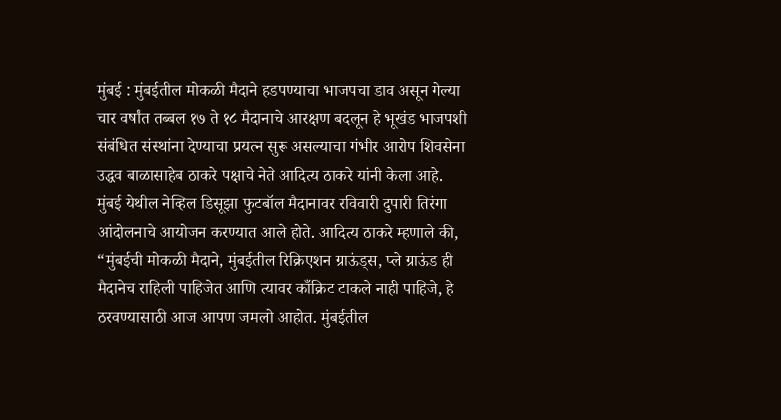मुंबई : मुंबईतील मोकळी मैदाने हडपण्याचा भाजपचा डाव असून गेल्या चार वर्षांत तब्बल १७ ते १८ मैदानाचे आरक्षण बदलून हे भूखंड भाजपशी संबंधित संस्थांना देण्याचा प्रयत्न सुरू असल्याचा गंभीर आरोप शिवसेना उद्धव बाळासाहेब ठाकरे पक्षाचे नेते आदित्य ठाकरे यांनी केला आहे.
मुंबई येथील नेव्हिल डिसूझा फुटबॉल मैदानावर रविवारी दुपारी तिरंगा आंदोलनाचे आयोजन करण्यात आले होते. आदित्य ठाकरे म्हणाले की, “मुंबईची मोकळी मैदाने, मुंबईतील रिक्रिएशन ग्राऊंड्स, प्ले ग्राऊंड ही मैदानेच राहिली पाहिजेत आणि त्यावर काँक्रिट टाकले नाही पाहिजे, हे ठरवण्यासाठी आज आपण जमलो आहोत. मुंबईतील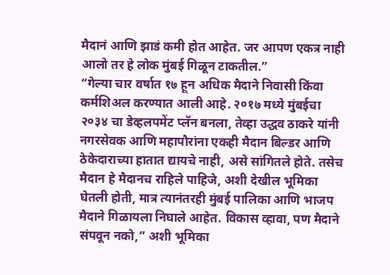मैदानं आणि झाडं कमी होत आहेत. जर आपण एकत्र नाही आलो तर हे लोक मुंबई गिळून टाकतील.”
“गेल्या चार वर्षात १७ हून अधिक मैदाने निवासी किंवा कर्मशिअल करण्यात आली आहे. २०१७ मध्ये मुंबईचा २०३४ चा डेव्हलपमेंट प्लॅन बनला, तेव्हा उद्धव ठाकरे यांनी नगरसेवक आणि महापौरांना एकही मैदान बिल्डर आणि ठेकेदाराच्या हातात द्यायचे नाही, असे सांगितले होते. तसेच मैदान हे मैदानच राहिले पाहिजे, अशी देखील भूमिका घेतली होती, मात्र त्यानंतरही मुंबई पालिका आणि भाजप मैदाने गिळायला निघाले आहेत. विकास व्हावा, पण मैदाने संपवून नको,” अशी भूमिका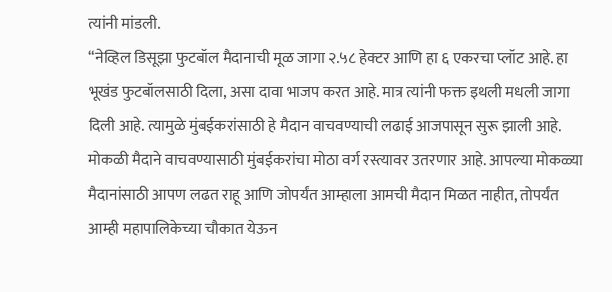त्यांनी मांडली.
“नेव्हिल डिसूझा फुटबॉल मैदानाची मूळ जागा २.५८ हेक्टर आणि हा ६ एकरचा प्लॉट आहे. हा भूखंड फुटबॉलसाठी दिला, असा दावा भाजप करत आहे. मात्र त्यांनी फक्त इथली मधली जागा दिली आहे. त्यामुळे मुंबईकरांसाठी हे मैदान वाचवण्याची लढाई आजपासून सुरू झाली आहे. मोकळी मैदाने वाचवण्यासाठी मुंबईकरांचा मोठा वर्ग रस्त्यावर उतरणार आहे. आपल्या मोकळ्या मैदानांसाठी आपण लढत राहू आणि जोपर्यंत आम्हाला आमची मैदान मिळत नाहीत, तोपर्यंत आम्ही महापालिकेच्या चौकात येऊन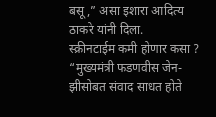बसू,” असा इशारा आदित्य ठाकरे यांनी दिला.
स्क्रीनटाईम कमी होणार कसा ?
“मुख्यमंत्री फडणवीस जेन-झीसोबत संवाद साधत होते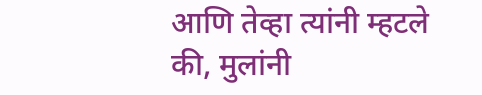आणि तेव्हा त्यांनी म्हटले की, मुलांनी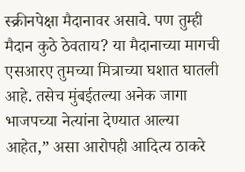स्क्रीनपेक्षा मैदानावर असावे. पण तुम्ही मैदान कुठे ठेवताय? या मैदानाच्या मागची एसआरए तुमच्या मित्राच्या घशात घातली आहे. तसेच मुंबईतल्या अनेक जागा भाजपच्या नेत्यांना देण्यात आल्या आहेत,” असा आरोपही आदित्य ठाकरे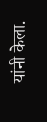यांनी केला.